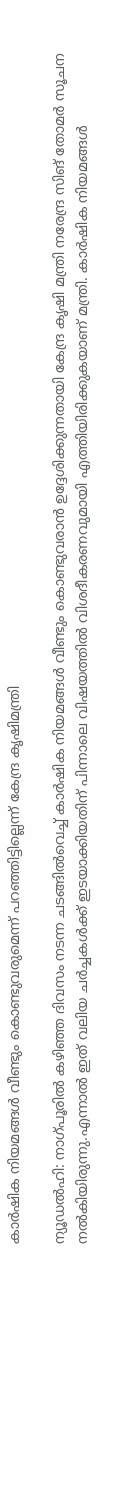കാർഷിക നിയമങ്ങൾ വീണ്ടും കൊണ്ടുവരുമെന്ന് പറഞ്ഞിട്ടില്ലെന്ന് കേന്ദ്ര കൃഷിമന്ത്രി

ന്യൂഡൽഹി: നാഗ്പൂരിൽ കഴിഞ്ഞ ദിവസം നടന്ന ചടങ്ങിൽവെച്ച് കാർഷിക നിയമങ്ങൾ വീണ്ടും കൊണ്ടുവരാൻ ഉദ്ദേശിക്കുന്നതായി കേന്ദ്ര കൃഷി മന്ത്രി നരേന്ദ്ര സിങ് തോമർ സൂചന നൽകിയിരുന്നു.എന്നാൽ ഇത് വലിയ ചർച്ചകൾക്ക് ഇടയാക്കിയതിന് പിന്നാലെ വിഷയത്തിൽ വിശദീകരണവുമായി എത്തിയിരിക്കുകയാണ് മന്ത്രി. കാർഷിക നിയമങ്ങൾ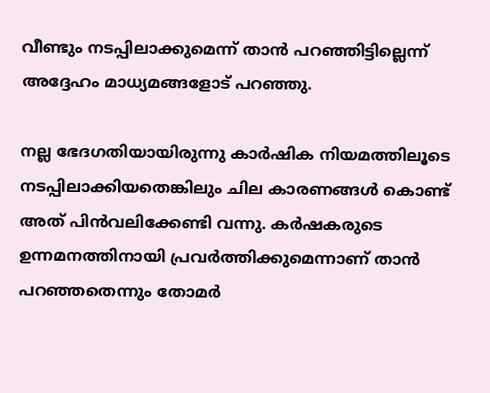വീണ്ടും നടപ്പിലാക്കുമെന്ന് താൻ പറഞ്ഞിട്ടില്ലെന്ന് അദ്ദേഹം മാധ്യമങ്ങളോട് പറഞ്ഞു.

നല്ല ഭേദഗതിയായിരുന്നു കാർഷിക നിയമത്തിലൂടെ നടപ്പിലാക്കിയതെങ്കിലും ചില കാരണങ്ങൾ കൊണ്ട് അത് പിൻവലിക്കേണ്ടി വന്നു. കർഷകരുടെ ഉന്നമനത്തിനായി പ്രവർത്തിക്കുമെന്നാണ് താൻ പറഞ്ഞതെന്നും തോമർ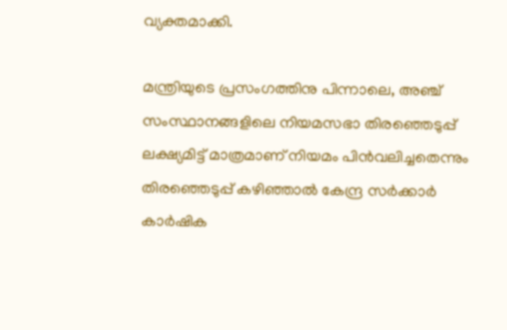വ്യക്തമാക്കി.

മന്ത്രിയുടെ പ്രസംഗത്തിനു പിന്നാലെ, അഞ്ച് സംസ്ഥാനങ്ങളിലെ നിയമസഭാ തിരഞ്ഞെടുപ്പ് ലക്ഷ്യമിട്ട് മാത്രമാണ് നിയമം പിൻവലിച്ചതെന്നും തിരഞ്ഞെടുപ്പ് കഴിഞ്ഞാൽ കേന്ദ്ര സർക്കാർ കാർഷിക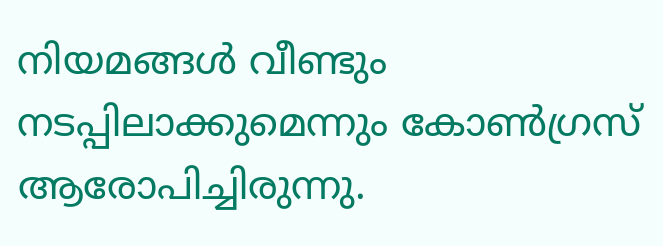നിയമങ്ങൾ വീണ്ടും നടപ്പിലാക്കുമെന്നും കോൺഗ്രസ് ആരോപിച്ചിരുന്നു.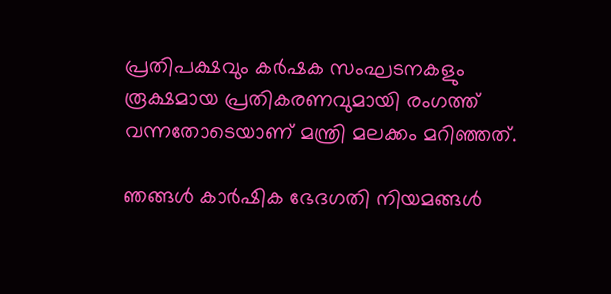പ്രതിപക്ഷവും കർഷക സംഘടനകളും രൂക്ഷമായ പ്രതികരണവുമായി രംഗത്ത് വന്നതോടെയാണ് മന്ത്രി മലക്കം മറിഞ്ഞത്.

ഞങ്ങൾ കാർഷിക ഭേദഗതി നിയമങ്ങൾ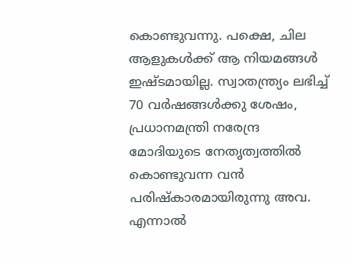കൊണ്ടുവന്നു. പക്ഷെ, ചില ആളുകൾക്ക് ആ നിയമങ്ങൾ ഇഷ്ടമായില്ല. സ്വാതന്ത്ര്യം ലഭിച്ച് 70 വർഷങ്ങൾക്കു ശേഷം, പ്രധാനമന്ത്രി നരേന്ദ്ര മോദിയുടെ നേതൃത്വത്തിൽ കൊണ്ടുവന്ന വൻ പരിഷ്‌കാരമായിരുന്നു അവ. എന്നാൽ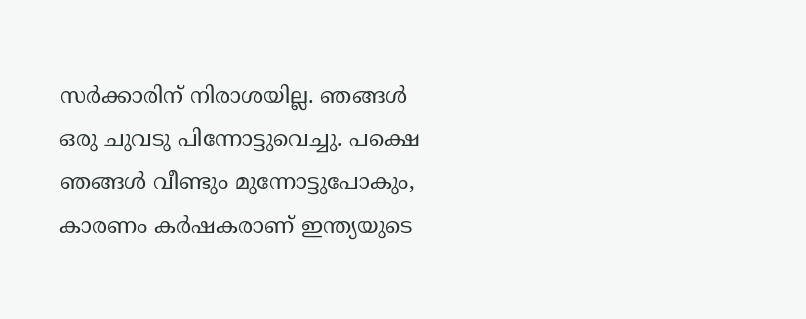സർക്കാരിന് നിരാശയില്ല. ഞങ്ങൾ ഒരു ചുവടു പിന്നോട്ടുവെച്ചു. പക്ഷെ ഞങ്ങൾ വീണ്ടും മുന്നോട്ടുപോകും, കാരണം കർഷകരാണ് ഇന്ത്യയുടെ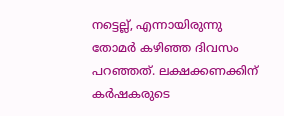നട്ടെല്ല്, എന്നായിരുന്നു തോമർ കഴിഞ്ഞ ദിവസം പറഞ്ഞത്. ലക്ഷക്കണക്കിന് കർഷകരുടെ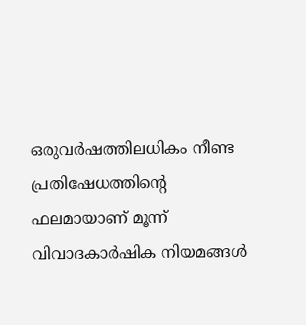ഒരുവർഷത്തിലധികം നീണ്ട പ്രതിഷേധത്തിന്റെ ഫലമായാണ് മൂന്ന് വിവാദകാർഷിക നിയമങ്ങൾ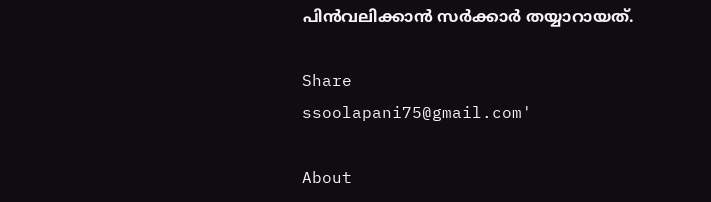പിൻവലിക്കാൻ സർക്കാർ തയ്യാറായത്.

Share
ssoolapani75@gmail.com'

About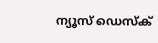ന്യൂസ് ഡെസ്ക്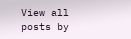View all posts by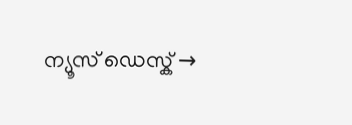ന്യൂസ് ഡെസ്ക് →